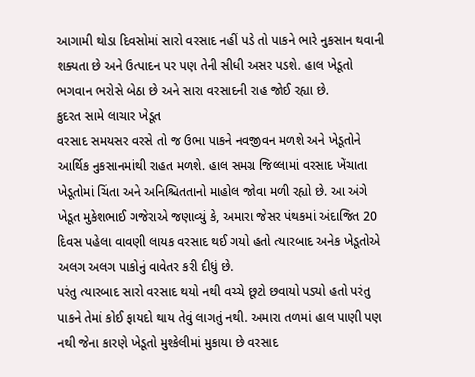આગામી થોડા દિવસોમાં સારો વરસાદ નહીં પડે તો પાકને ભારે નુકસાન થવાની શક્યતા છે અને ઉત્પાદન પર પણ તેની સીધી અસર પડશે. હાલ ખેડૂતો ભગવાન ભરોસે બેઠા છે અને સારા વરસાદની રાહ જોઈ રહ્યા છે.
કુદરત સામે લાચાર ખેડૂત
વરસાદ સમયસર વરસે તો જ ઉભા પાકને નવજીવન મળશે અને ખેડૂતોને આર્થિક નુકસાનમાંથી રાહત મળશે. હાલ સમગ્ર જિલ્લામાં વરસાદ ખેંચાતા ખેડૂતોમાં ચિંતા અને અનિશ્ચિતતાનો માહોલ જોવા મળી રહ્યો છે. આ અંગે ખેડૂત મુકેશભાઈ ગજેરાએ જણાવ્યું કે, અમારા જેસર પંથકમાં અંદાજિત 20 દિવસ પહેલા વાવણી લાયક વરસાદ થઈ ગયો હતો ત્યારબાદ અનેક ખેડૂતોએ અલગ અલગ પાકોનું વાવેતર કરી દીધું છે.
પરંતુ ત્યારબાદ સારો વરસાદ થયો નથી વચ્ચે છૂટો છવાયો પડ્યો હતો પરંતુ પાકને તેમાં કોઈ ફાયદો થાય તેવું લાગતું નથી. અમારા તળમાં હાલ પાણી પણ નથી જેના કારણે ખેડૂતો મુશ્કેલીમાં મુકાયા છે વરસાદ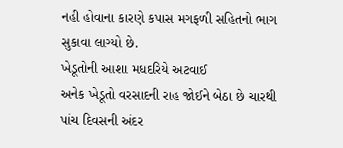નહી હોવાના કારણે કપાસ મગફળી સહિતનો ભાગ સુકાવા લાગ્યો છે.
ખેડૂતોની આશા મધદરિયે અટવાઈ
અનેક ખેડૂતો વરસાદની રાહ જોઈને બેઠા છે ચારથી પાંચ દિવસની અંદર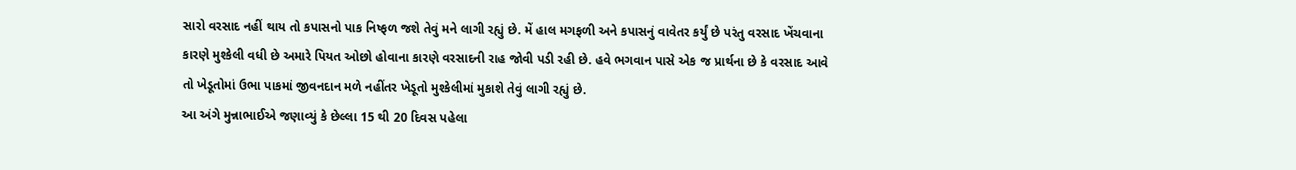સારો વરસાદ નહીં થાય તો કપાસનો પાક નિષ્ફળ જશે તેવું મને લાગી રહ્યું છે. મેં હાલ મગફળી અને કપાસનું વાવેતર કર્યું છે પરંતુ વરસાદ ખેંચવાના કારણે મુશ્કેલી વધી છે અમારે પિયત ઓછો હોવાના કારણે વરસાદની રાહ જોવી પડી રહી છે. હવે ભગવાન પાસે એક જ પ્રાર્થના છે કે વરસાદ આવે તો ખેડૂતોમાં ઉભા પાકમાં જીવનદાન મળે નહીંતર ખેડૂતો મુશ્કેલીમાં મુકાશે તેવું લાગી રહ્યું છે.
આ અંગે મુન્નાભાઈએ જણાવ્યું કે છેલ્લા 15 થી 20 દિવસ પહેલા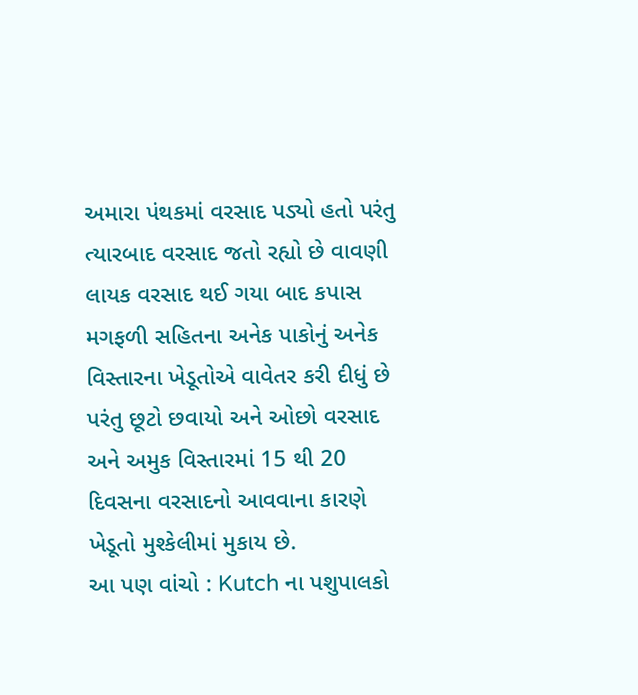અમારા પંથકમાં વરસાદ પડ્યો હતો પરંતુ ત્યારબાદ વરસાદ જતો રહ્યો છે વાવણી લાયક વરસાદ થઈ ગયા બાદ કપાસ મગફળી સહિતના અનેક પાકોનું અનેક વિસ્તારના ખેડૂતોએ વાવેતર કરી દીધું છે પરંતુ છૂટો છવાયો અને ઓછો વરસાદ અને અમુક વિસ્તારમાં 15 થી 20 દિવસના વરસાદનો આવવાના કારણે ખેડૂતો મુશ્કેલીમાં મુકાય છે.
આ પણ વાંચો : Kutch ના પશુપાલકો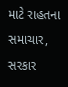માટે રાહતના સમાચાર, સરકાર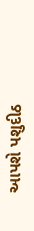આપશે પશુદીઠ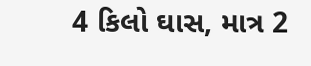4 કિલો ઘાસ, માત્ર 2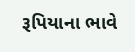રૂપિયાના ભાવે